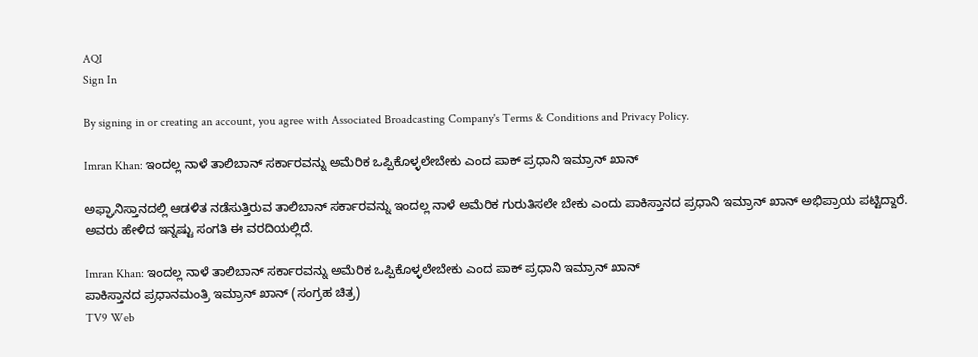AQI
Sign In

By signing in or creating an account, you agree with Associated Broadcasting Company's Terms & Conditions and Privacy Policy.

Imran Khan: ಇಂದಲ್ಲ ನಾಳೆ ತಾಲಿಬಾನ್ ಸರ್ಕಾರವನ್ನು ಅಮೆರಿಕ ಒಪ್ಪಿಕೊಳ್ಳಲೇಬೇಕು ಎಂದ ಪಾಕ್ ಪ್ರಧಾನಿ ಇಮ್ರಾನ್ ಖಾನ್

ಅಫ್ಘಾನಿಸ್ತಾನದಲ್ಲಿ ಆಡಳಿತ ನಡೆಸುತ್ತಿರುವ ತಾಲಿಬಾನ್ ಸರ್ಕಾರವನ್ನು ಇಂದಲ್ಲ ನಾಳೆ ಅಮೆರಿಕ ಗುರುತಿಸಲೇ ಬೇಕು ಎಂದು ಪಾಕಿಸ್ತಾನದ ಪ್ರಧಾನಿ ಇಮ್ರಾನ್ ಖಾನ್ ಅಭಿಪ್ರಾಯ ಪಟ್ಟಿದ್ದಾರೆ. ಅವರು ಹೇಳಿದ ಇನ್ನಷ್ಟು ಸಂಗತಿ ಈ ವರದಿಯಲ್ಲಿದೆ.

Imran Khan: ಇಂದಲ್ಲ ನಾಳೆ ತಾಲಿಬಾನ್ ಸರ್ಕಾರವನ್ನು ಅಮೆರಿಕ ಒಪ್ಪಿಕೊಳ್ಳಲೇಬೇಕು ಎಂದ ಪಾಕ್ ಪ್ರಧಾನಿ ಇಮ್ರಾನ್ ಖಾನ್
ಪಾಕಿಸ್ತಾನದ ಪ್ರಧಾನಮಂತ್ರಿ ಇಮ್ರಾನ್ ಖಾನ್ (ಸಂಗ್ರಹ ಚಿತ್ರ)
TV9 Web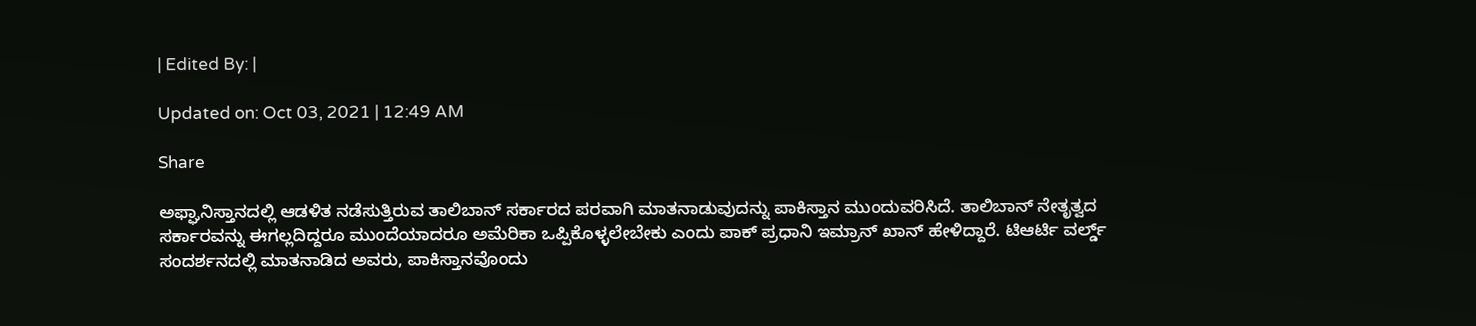| Edited By: |

Updated on: Oct 03, 2021 | 12:49 AM

Share

ಅಫ್ಘಾನಿಸ್ತಾನದಲ್ಲಿ ಆಡಳಿತ ನಡೆಸುತ್ತಿರುವ ತಾಲಿಬಾನ್ ಸರ್ಕಾರದ ಪರವಾಗಿ ಮಾತನಾಡುವುದನ್ನು ಪಾಕಿಸ್ತಾನ ಮುಂದುವರಿಸಿದೆ. ತಾಲಿಬಾನ್ ನೇತೃತ್ವದ ಸರ್ಕಾರವನ್ನು ಈಗಲ್ಲದಿದ್ದರೂ ಮುಂದೆಯಾದರೂ ಅಮೆರಿಕಾ ಒಪ್ಪಿಕೊಳ್ಳಲೇಬೇಕು ಎಂದು ಪಾಕ್ ಪ್ರಧಾನಿ ಇಮ್ರಾನ್ ಖಾನ್ ಹೇಳಿದ್ದಾರೆ. ಟಿಆರ್ಟಿ ವರ್ಲ್ಡ್ ಸಂದರ್ಶನದಲ್ಲಿ ಮಾತನಾಡಿದ ಅವರು, ಪಾಕಿಸ್ತಾನವೊಂದು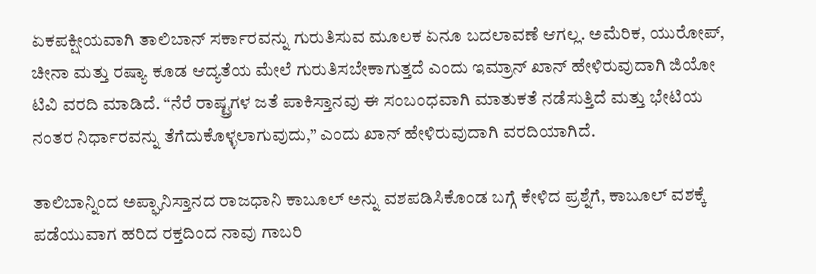ಏಕಪಕ್ಷೀಯವಾಗಿ ತಾಲಿಬಾನ್ ಸರ್ಕಾರವನ್ನು ಗುರುತಿಸುವ ಮೂಲಕ ಏನೂ ಬದಲಾವಣೆ ಆಗಲ್ಲ. ಅಮೆರಿಕ, ಯುರೋಪ್, ಚೀನಾ ಮತ್ತು ರಷ್ಯಾ ಕೂಡ ಆದ್ಯತೆಯ ಮೇಲೆ ಗುರುತಿಸಬೇಕಾಗುತ್ತದೆ ಎಂದು ಇಮ್ರಾನ್ ಖಾನ್ ಹೇಳಿರುವುದಾಗಿ ಜಿಯೋ ಟಿವಿ ವರದಿ ಮಾಡಿದೆ. “ನೆರೆ ರಾಷ್ಟ್ರಗಳ ಜತೆ ಪಾಕಿಸ್ತಾನವು ಈ ಸಂಬಂಧವಾಗಿ ಮಾತುಕತೆ ನಡೆಸುತ್ತಿದೆ ಮತ್ತು ಭೇಟಿಯ ನಂತರ ನಿರ್ಧಾರವನ್ನು ತೆಗೆದುಕೊಳ್ಳಲಾಗುವುದು,” ಎಂದು ಖಾನ್ ಹೇಳಿರುವುದಾಗಿ ವರದಿಯಾಗಿದೆ.

ತಾಲಿಬಾನ್ನಿಂದ ಅಪ್ಘಾನಿಸ್ತಾನದ ರಾಜಧಾನಿ ಕಾಬೂಲ್ ಅನ್ನು ವಶಪಡಿಸಿಕೊಂಡ ಬಗ್ಗೆ ಕೇಳಿದ ಪ್ರಶ್ನೆಗೆ, ಕಾಬೂಲ್ ವಶಕ್ಕೆ ಪಡೆಯುವಾಗ ಹರಿದ ರಕ್ತದಿಂದ ನಾವು ಗಾಬರಿ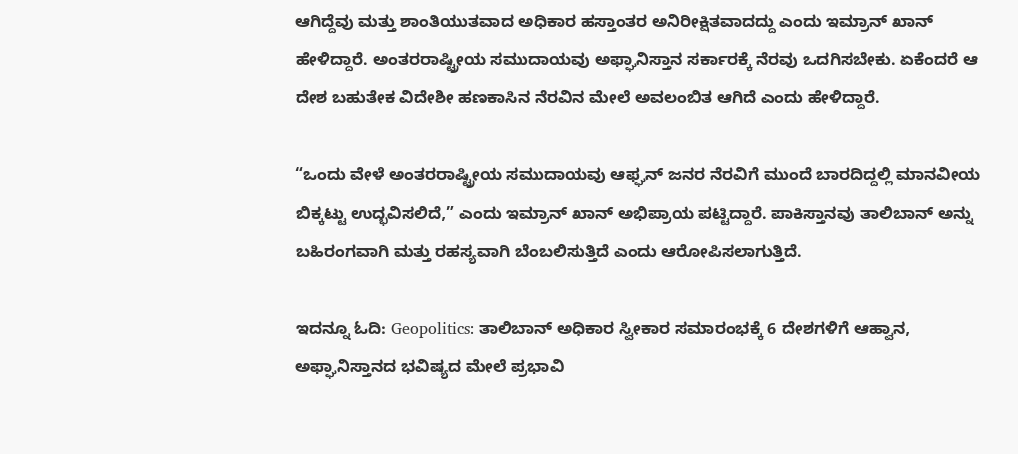ಆಗಿದ್ದೆವು ಮತ್ತು ಶಾಂತಿಯುತವಾದ ಅಧಿಕಾರ ಹಸ್ತಾಂತರ ಅನಿರೀಕ್ಷಿತವಾದದ್ದು ಎಂದು ಇಮ್ರಾನ್ ಖಾನ್ ಹೇಳಿದ್ದಾರೆ. ಅಂತರರಾಷ್ಟ್ರೀಯ ಸಮುದಾಯವು ಅಫ್ಘಾನಿಸ್ತಾನ ಸರ್ಕಾರಕ್ಕೆ ನೆರವು ಒದಗಿಸಬೇಕು. ಏಕೆಂದರೆ ಆ ದೇಶ ಬಹುತೇಕ ವಿದೇಶೀ ಹಣಕಾಸಿನ ನೆರವಿನ ಮೇಲೆ ಅವಲಂಬಿತ ಆಗಿದೆ ಎಂದು ಹೇಳಿದ್ದಾರೆ.

“ಒಂದು ವೇಳೆ ಅಂತರರಾಷ್ಟ್ರೀಯ ಸಮುದಾಯವು ಆಫ್ಘನ್ ಜನರ ನೆರವಿಗೆ ಮುಂದೆ ಬಾರದಿದ್ದಲ್ಲಿ ಮಾನವೀಯ ಬಿಕ್ಕಟ್ಟು ಉದ್ಭವಿಸಲಿದೆ,” ಎಂದು ಇಮ್ರಾನ್ ಖಾನ್ ಅಭಿಪ್ರಾಯ ಪಟ್ಟಿದ್ದಾರೆ. ಪಾಕಿಸ್ತಾನವು ತಾಲಿಬಾನ್ ಅನ್ನು ಬಹಿರಂಗವಾಗಿ ಮತ್ತು ರಹಸ್ಯವಾಗಿ ಬೆಂಬಲಿಸುತ್ತಿದೆ ಎಂದು ಆರೋಪಿಸಲಾಗುತ್ತಿದೆ.

ಇದನ್ನೂ ಓದಿ: Geopolitics: ತಾಲಿಬಾನ್ ಅಧಿಕಾರ ಸ್ವೀಕಾರ ಸಮಾರಂಭಕ್ಕೆ 6 ದೇಶಗಳಿಗೆ ಆಹ್ವಾನ, ಅಫ್ಘಾನಿಸ್ತಾನದ ಭವಿಷ್ಯದ ಮೇಲೆ ಪ್ರಭಾವಿ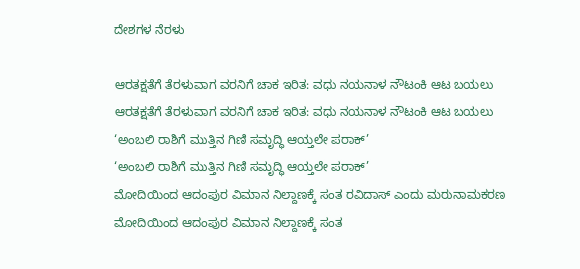ದೇಶಗಳ ನೆರಳು

ಆರತಕ್ಷತೆಗೆ ತೆರಳುವಾಗ ವರನಿಗೆ ಚಾಕ ಇರಿತ: ವಧು ನಯನಾಳ ನೌಟಂಕಿ ಆಟ ಬಯಲು
ಆರತಕ್ಷತೆಗೆ ತೆರಳುವಾಗ ವರನಿಗೆ ಚಾಕ ಇರಿತ: ವಧು ನಯನಾಳ ನೌಟಂಕಿ ಆಟ ಬಯಲು
‘ಅಂಬಲಿ ರಾಶಿಗೆ ಮುತ್ತಿನ ಗಿಣಿ ಸಮೃದ್ಧಿ ಆಯ್ತಲೇ ಪರಾಕ್’
‘ಅಂಬಲಿ ರಾಶಿಗೆ ಮುತ್ತಿನ ಗಿಣಿ ಸಮೃದ್ಧಿ ಆಯ್ತಲೇ ಪರಾಕ್’
ಮೋದಿಯಿಂದ ಆದಂಪುರ ವಿಮಾನ ನಿಲ್ದಾಣಕ್ಕೆ ಸಂತ ರವಿದಾಸ್ ಎಂದು ಮರುನಾಮಕರಣ
ಮೋದಿಯಿಂದ ಆದಂಪುರ ವಿಮಾನ ನಿಲ್ದಾಣಕ್ಕೆ ಸಂತ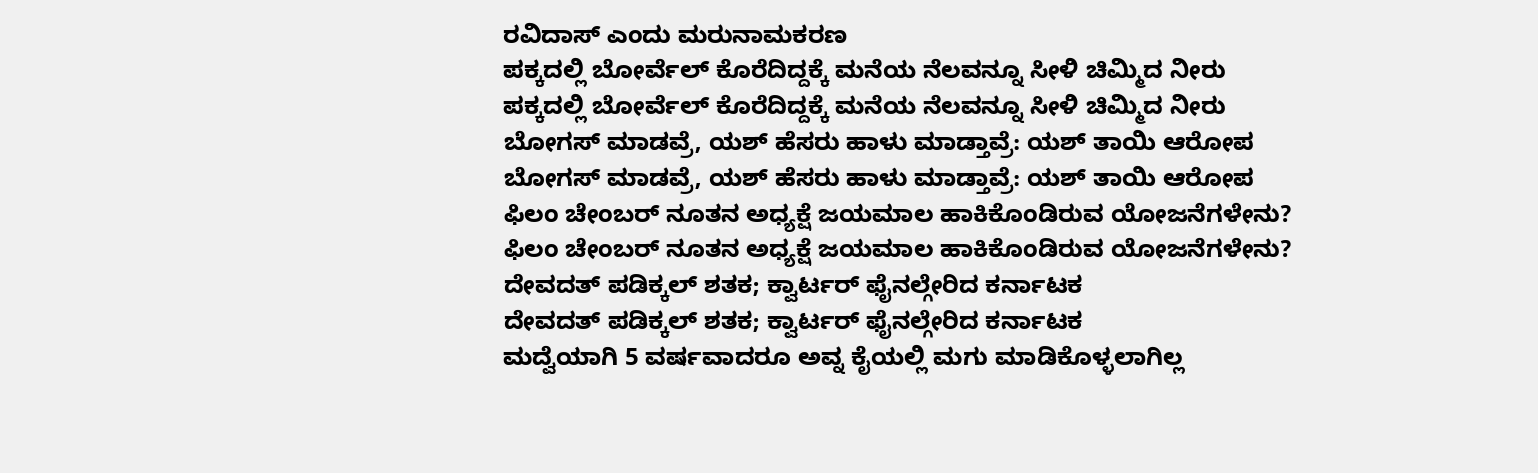ರವಿದಾಸ್ ಎಂದು ಮರುನಾಮಕರಣ
ಪಕ್ಕದಲ್ಲಿ ಬೋರ್ವೆಲ್ ಕೊರೆದಿದ್ದಕ್ಕೆ ಮನೆಯ ನೆಲವನ್ನೂ ಸೀಳಿ ಚಿಮ್ಮಿದ ನೀರು
ಪಕ್ಕದಲ್ಲಿ ಬೋರ್ವೆಲ್ ಕೊರೆದಿದ್ದಕ್ಕೆ ಮನೆಯ ನೆಲವನ್ನೂ ಸೀಳಿ ಚಿಮ್ಮಿದ ನೀರು
ಬೋಗಸ್ ಮಾಡವ್ರೆ, ಯಶ್ ಹೆಸರು ಹಾಳು ಮಾಡ್ತಾವ್ರೆ: ಯಶ್ ತಾಯಿ ಆರೋಪ
ಬೋಗಸ್ ಮಾಡವ್ರೆ, ಯಶ್ ಹೆಸರು ಹಾಳು ಮಾಡ್ತಾವ್ರೆ: ಯಶ್ ತಾಯಿ ಆರೋಪ
ಫಿಲಂ ಚೇಂಬರ್ ನೂತನ ಅಧ್ಯಕ್ಷೆ ಜಯಮಾಲ ಹಾಕಿಕೊಂಡಿರುವ ಯೋಜನೆಗಳೇನು?
ಫಿಲಂ ಚೇಂಬರ್ ನೂತನ ಅಧ್ಯಕ್ಷೆ ಜಯಮಾಲ ಹಾಕಿಕೊಂಡಿರುವ ಯೋಜನೆಗಳೇನು?
ದೇವದತ್ ಪಡಿಕ್ಕಲ್ ಶತಕ; ಕ್ವಾರ್ಟರ್ ಫೈನಲ್ಗೇರಿದ ಕರ್ನಾಟಕ
ದೇವದತ್ ಪಡಿಕ್ಕಲ್ ಶತಕ; ಕ್ವಾರ್ಟರ್ ಫೈನಲ್ಗೇರಿದ ಕರ್ನಾಟಕ
ಮದ್ವೆಯಾಗಿ 5 ವರ್ಷವಾದರೂ ಅವ್ನ ಕೈಯಲ್ಲಿ ಮಗು ಮಾಡಿಕೊಳ್ಳಲಾಗಿಲ್ಲ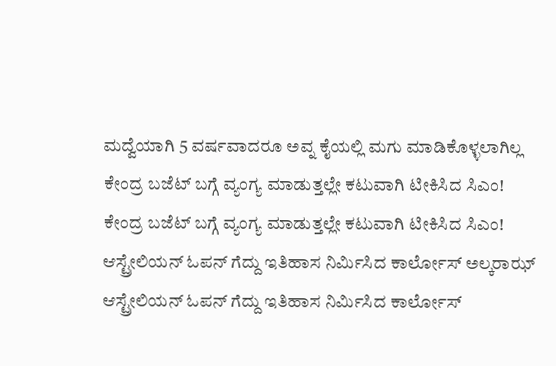ಮದ್ವೆಯಾಗಿ 5 ವರ್ಷವಾದರೂ ಅವ್ನ ಕೈಯಲ್ಲಿ ಮಗು ಮಾಡಿಕೊಳ್ಳಲಾಗಿಲ್ಲ
ಕೇಂದ್ರ ಬಜೆಟ್ ಬಗ್ಗೆ ವ್ಯಂಗ್ಯ ಮಾಡುತ್ತಲ್ಲೇ ಕಟುವಾಗಿ ಟೀಕಿಸಿದ ಸಿಎಂ!
ಕೇಂದ್ರ ಬಜೆಟ್ ಬಗ್ಗೆ ವ್ಯಂಗ್ಯ ಮಾಡುತ್ತಲ್ಲೇ ಕಟುವಾಗಿ ಟೀಕಿಸಿದ ಸಿಎಂ!
ಆಸ್ಟ್ರೇಲಿಯನ್ ಓಪನ್ ಗೆದ್ದು ಇತಿಹಾಸ ನಿರ್ಮಿಸಿದ ಕಾರ್ಲೋಸ್ ಅಲ್ಕರಾಝ್
ಆಸ್ಟ್ರೇಲಿಯನ್ ಓಪನ್ ಗೆದ್ದು ಇತಿಹಾಸ ನಿರ್ಮಿಸಿದ ಕಾರ್ಲೋಸ್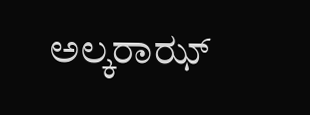ಅಲ್ಕರಾಝ್